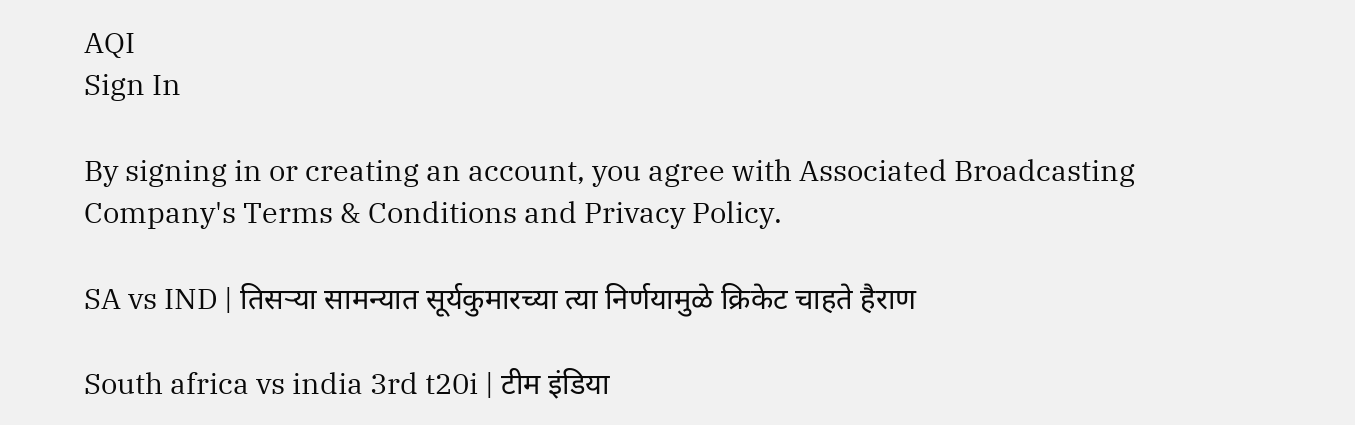AQI
Sign In

By signing in or creating an account, you agree with Associated Broadcasting Company's Terms & Conditions and Privacy Policy.

SA vs IND | तिसऱ्या सामन्यात सूर्यकुमारच्या त्या निर्णयामुळे क्रिकेट चाहते हैराण

South africa vs india 3rd t20i | टीम इंडिया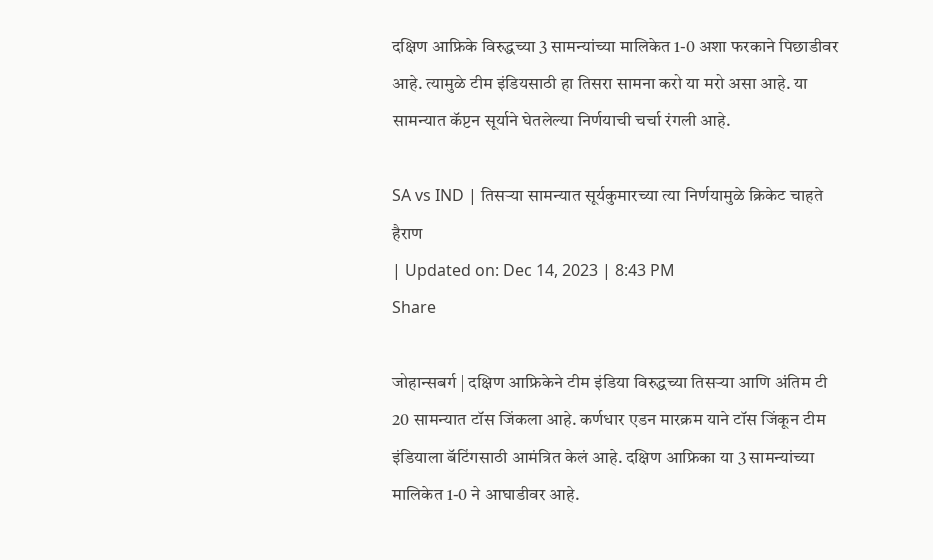दक्षिण आफ्रिके विरुद्धच्या 3 सामन्यांच्या मालिकेत 1-0 अशा फरकाने पिछाडीवर आहे. त्यामुळे टीम इंडियसाठी हा तिसरा सामना करो या मरो असा आहे. या सामन्यात कॅप्टन सूर्याने घेतलेल्या निर्णयाची चर्चा रंगली आहे.

SA vs IND | तिसऱ्या सामन्यात सूर्यकुमारच्या त्या निर्णयामुळे क्रिकेट चाहते हैराण
| Updated on: Dec 14, 2023 | 8:43 PM
Share

जोहान्सबर्ग | दक्षिण आफ्रिकेने टीम इंडिया विरुद्धच्या तिसऱ्या आणि अंतिम टी 20 सामन्यात टॉस जिंकला आहे. कर्णधार एडन मारक्रम याने टॉस जिंकून टीम इंडियाला बॅटिंगसाठी आमंत्रित केलं आहे. दक्षिण आफ्रिका या 3 सामन्यांच्या मालिकेत 1-0 ने आघाडीवर आहे.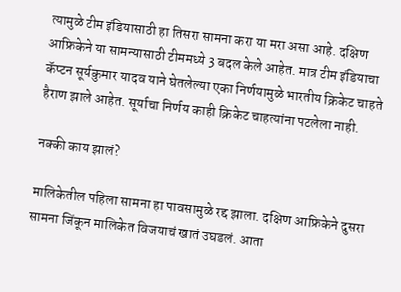त्यामुळे टीम इंडियासाठी हा तिसरा सामना करा या मरा असा आहे. दक्षिण आफ्रिकेने या सामन्यासाठी टीममध्ये 3 बदल केले आहेत. मात्र टीम इंडियाचा कॅप्टन सूर्यकुमार यादव याने घेतलेल्या एका निर्णयामुळे भारतीय क्रिकेट चाहते हैराण झाले आहेत. सूर्याचा निर्णय काही क्रिकेट चाहत्यांना पटलेला नाही.

नक्की काय झालं?

मालिकेतील पहिला सामना हा पावसामुळे रद्द झाला. दक्षिण आफ्रिकेने दुसरा सामना जिंकून मालिकेत विजयाचं खातं उघडलं. आता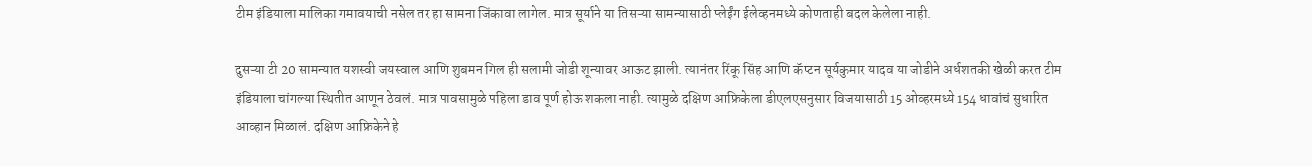टीम इंडियाला मालिका गमावयाची नसेल तर हा सामना जिंकावा लागेल. मात्र सूर्याने या तिसऱ्या सामन्यासाठी प्लेईंग ईलेव्हनमध्ये कोणताही बदल केलेला नाही.

दुसऱ्या टी 20 सामन्यात यशस्वी जयस्वाल आणि शुबमन गिल ही सलामी जोडी शून्यावर आऊट झाली. त्यानंतर रिंकू सिंह आणि कॅप्टन सूर्यकुमार यादव या जोडीने अर्धशतकी खेळी करत टीम इंडियाला चांगल्या स्थितीत आणून ठेवलं. मात्र पावसामुळे पहिला डाव पूर्ण होऊ शकला नाही. त्यामुळे दक्षिण आफ्रिकेला डीएलएसनुसार विजयासाठी 15 ओव्हरमध्ये 154 धावांचं सुधारित आव्हान मिळालं. दक्षिण आफ्रिकेने हे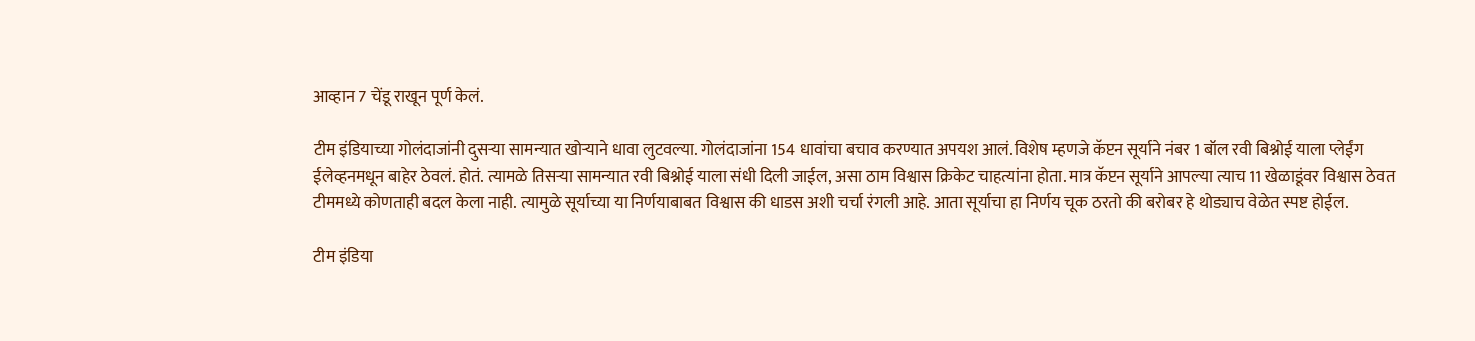आव्हान 7 चेंडू राखून पूर्ण केलं.

टीम इंडियाच्या गोलंदाजांनी दुसऱ्या सामन्यात खोऱ्याने धावा लुटवल्या. गोलंदाजांना 154 धावांचा बचाव करण्यात अपयश आलं. विशेष म्हणजे कॅप्टन सूर्याने नंबर 1 बॉल रवी बिश्नोई याला प्लेईंग ईलेव्हनमधून बाहेर ठेवलं. होतं. त्यामळे तिसऱ्या सामन्यात रवी बिश्नोई याला संधी दिली जाईल, असा ठाम विश्वास क्रिकेट चाहत्यांना होता. मात्र कॅप्टन सूर्याने आपल्या त्याच 11 खेळाडूंवर विश्वास ठेवत टीममध्ये कोणताही बदल केला नाही. त्यामुळे सूर्याच्या या निर्णयाबाबत विश्वास की धाडस अशी चर्चा रंगली आहे. आता सूर्याचा हा निर्णय चूक ठरतो की बरोबर हे थोड्याच वेळेत स्पष्ट होईल.

टीम इंडिया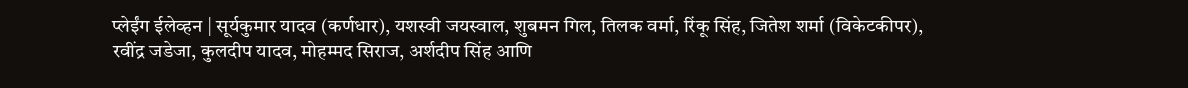प्लेईंग ईलेव्हन | सूर्यकुमार यादव (कर्णधार), यशस्वी जयस्वाल, शुबमन गिल, तिलक वर्मा, रिंकू सिंह, जितेश शर्मा (विकेटकीपर), रवींद्र जडेजा, कुलदीप यादव, मोहम्मद सिराज, अर्शदीप सिंह आणि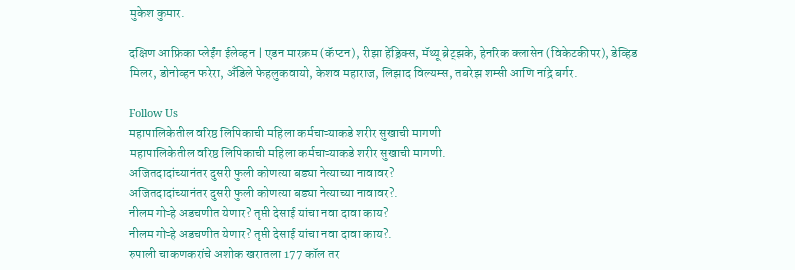मुकेश कुमार.

दक्षिण आफ्रिका प्लेईंग ईलेव्हन | एडन मारक्रम (कॅप्टन), रीझा हेंड्रिक्स, मॅथ्यू ब्रेट्झके, हेनरिक क्लासेन (विकेटकीपर), डेव्हिड मिलर, डोनोव्हन फरेरा, अँडिले फेहलुकवायो, केशव महाराज, लिझाद विल्यम्स, तबरेझ शम्सी आणि नांद्रे बर्गर.

Follow Us
महापालिकेतील वरिष्ठ लिपिकाची महिला कर्मचाऱ्याकडे शरीर सुखाची मागणी
महापालिकेतील वरिष्ठ लिपिकाची महिला कर्मचाऱ्याकडे शरीर सुखाची मागणी.
अजितदादांच्यानंतर दुसरी फुली कोणत्या बड्या नेत्याच्या नावावर?
अजितदादांच्यानंतर दुसरी फुली कोणत्या बड्या नेत्याच्या नावावर?.
नीलम गोऱ्हे अडचणीत येणार? तृप्ती देसाई यांचा नवा दावा काय?
नीलम गोऱ्हे अडचणीत येणार? तृप्ती देसाई यांचा नवा दावा काय?.
रुपाली चाकणकरांचे अशोक खरातला 177 कॉल तर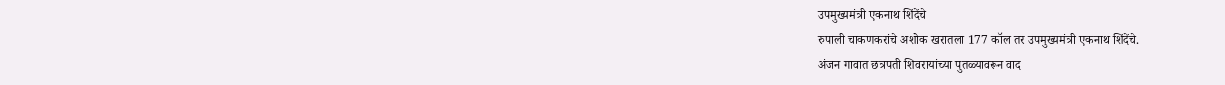उपमुख्यमंत्री एकनाथ शिंदेंचे
रुपाली चाकणकरांचे अशोक खरातला 177 कॉल तर उपमुख्यमंत्री एकनाथ शिंदेंचे.
अंजन गावात छत्रपती शिवरायांच्या पुतळ्यावरून वाद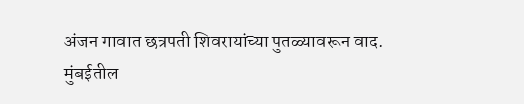अंजन गावात छत्रपती शिवरायांच्या पुतळ्यावरून वाद.
मुंबईतील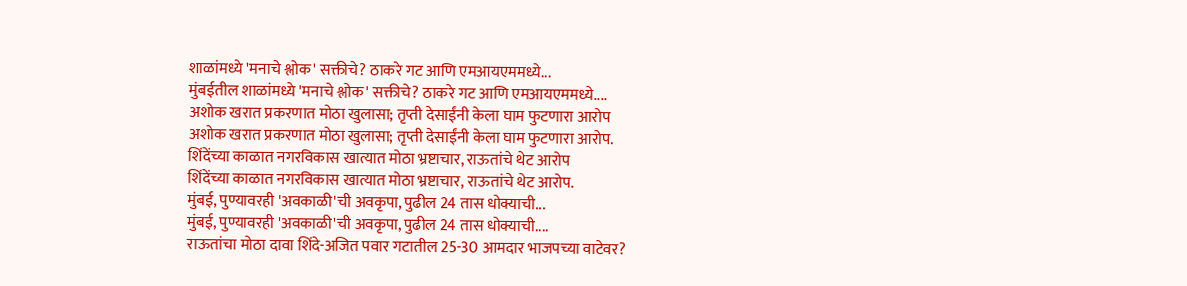शाळांमध्ये 'मनाचे श्लोक' सक्तीचे? ठाकरे गट आणि एमआयएममध्ये...
मुंबईतील शाळांमध्ये 'मनाचे श्लोक' सक्तीचे? ठाकरे गट आणि एमआयएममध्ये....
अशोक खरात प्रकरणात मोठा खुलासा; तृप्ती देसाईंनी केला घाम फुटणारा आरोप
अशोक खरात प्रकरणात मोठा खुलासा; तृप्ती देसाईंनी केला घाम फुटणारा आरोप.
शिंदेंच्या काळात नगरविकास खात्यात मोठा भ्रष्टाचार, राऊतांचे थेट आरोप
शिंदेंच्या काळात नगरविकास खात्यात मोठा भ्रष्टाचार, राऊतांचे थेट आरोप.
मुंबई, पुण्यावरही 'अवकाळी'ची अवकृपा, पुढील 24 तास धोक्याची...
मुंबई, पुण्यावरही 'अवकाळी'ची अवकृपा, पुढील 24 तास धोक्याची....
राऊतांचा मोठा दावा शिंदे-अजित पवार गटातील 25-30 आमदार भाजपच्या वाटेवर?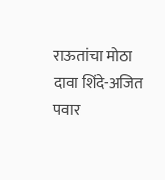राऊतांचा मोठा दावा शिंदे-अजित पवार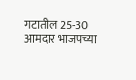गटातील 25-30 आमदार भाजपच्या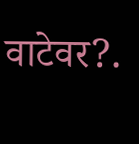वाटेवर?.